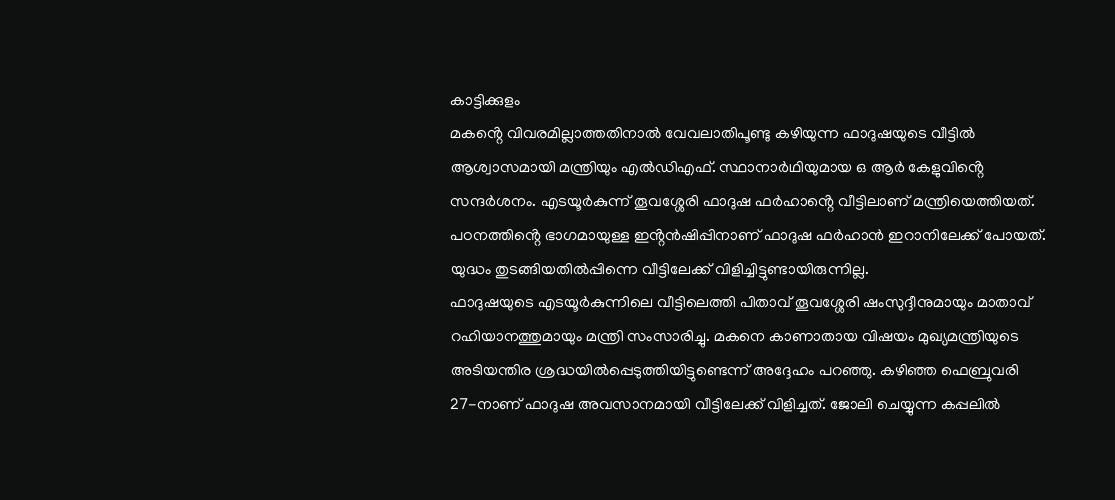കാട്ടിക്കുളം
മകൻ്റെ വിവരമില്ലാത്തതിനാൽ വേവലാതിപൂണ്ടു കഴിയുന്ന ഫാദുഷയുടെ വീട്ടിൽ ആശ്വാസമായി മന്ത്രിയും എൽഡിഎഫ്. സ്ഥാനാർഥിയുമായ ഒ ആർ കേളുവിൻ്റെ സന്ദർശനം. എടയൂർകുന്ന് തൂവശ്ശേരി ഫാദുഷ ഫർഹാൻ്റെ വീട്ടിലാണ് മന്ത്രിയെത്തിയത്. പഠനത്തിൻ്റെ ഭാഗമായുള്ള ഇൻ്റൻഷിപ്പിനാണ് ഫാദുഷ ഫർഹാൻ ഇറാനിലേക്ക് പോയത്. യുദ്ധം തുടങ്ങിയതിൽപ്പിന്നെ വീട്ടിലേക്ക് വിളിച്ചിട്ടുണ്ടായിരുന്നില്ല.
ഫാദുഷയുടെ എടയൂർകുന്നിലെ വീട്ടിലെത്തി പിതാവ് തൂവശ്ശേരി ഷംസുദ്ദീനുമായും മാതാവ് റഹിയാനത്തുമായും മന്ത്രി സംസാരിച്ചു. മകനെ കാണാതായ വിഷയം മുഖ്യമന്ത്രിയുടെ അടിയന്തിര ശ്രദ്ധയിൽപ്പെടുത്തിയിട്ടുണ്ടെന്ന് അദ്ദേഹം പറഞ്ഞു. കഴിഞ്ഞ ഫെബ്രുവരി 27-നാണ് ഫാദുഷ അവസാനമായി വീട്ടിലേക്ക് വിളിച്ചത്. ജോലി ചെയ്യുന്ന കപ്പലിൽ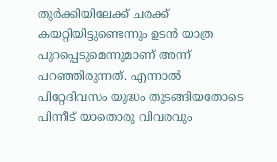തുർക്കിയിലേക്ക് ചരക്ക് കയറ്റിയിട്ടുണ്ടെന്നും ഉടൻ യാത്ര പുറപ്പെടുമെന്നുമാണ് അന്ന് പറഞ്ഞിരുന്നത്. എന്നാൽ പിറ്റേദിവസം യുദ്ധം തുടങ്ങിയതോടെ പിന്നീട് യാതൊരു വിവരവും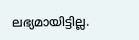ലഭ്യമായിട്ടില്ല.